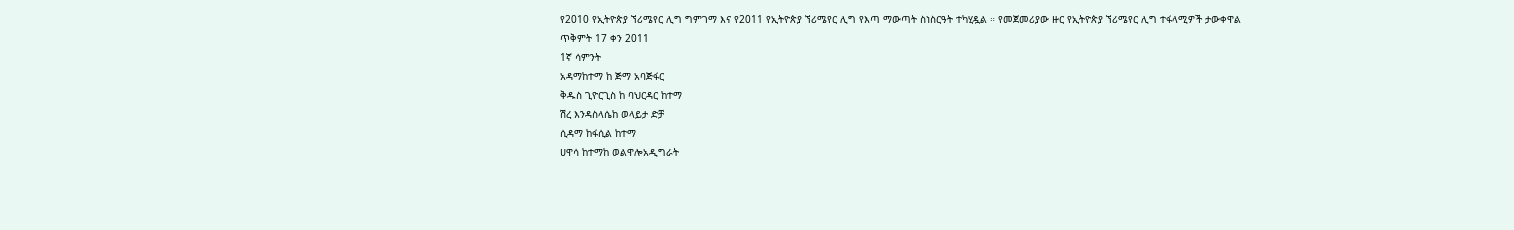የ2010 የኢትዮጵያ ኘሪሜየር ሊግ ግምገማ እና የ2011 የኢትዮጵያ ኘሪሜየር ሊግ የእጣ ማውጣት ስነስርዓት ተካሂዷል ። የመጀመሪያው ዙር የኢትዮጵያ ኘሪሜየር ሊግ ተፋላሚዎች ታውቀዋል
ጥቅምት 17 ቀን 2011
1ኛ ሳምንት
አዳማከተማ ከ ጅማ አባጅፋር
ቅዱስ ጊዮርጊስ ከ ባህርዳር ከተማ
ሽረ እንዳስላሴከ ወላይታ ድቻ
ሲዳማ ከፋሲል ከተማ
ሀዋሳ ከተማከ ወልዋሎአዲግራት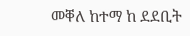መቐለ ከተማ ከ ደደቢት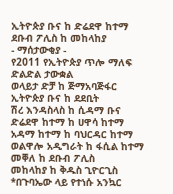ኢትዮጵያ ቡና ከ ድሬደዋ ከተማ
ደቡብ ፖሊስ ከ መከላከያ
- ማሰታውቂያ -
የ2011 የኢትዮጵያ ጥሎ ማለፍ ድልድል ታውቋል
ወላይታ ድቻ ከ ጅማአባጅፋር
ኢትዮጵያ ቡና ከ ደደቢት
ሽረ እንዳስላስ ከ ሲዳማ ቡና
ድሬደዋ ከተማ ከ ሀዋሳ ከተማ
አዳማ ከተማ ከ ባህርዳር ከተማ
ወልዋሎ አዲግራት ከ ፋሲል ከተማ
መቐለ ከ ደቡብ ፖሊስ
መከላከያ ከ ቅዱስ ጊዮርጊስ
*በጉባኤው ላይ የተነሱ አንኳር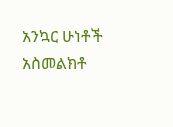አንኳር ሁነቶች አስመልክቶ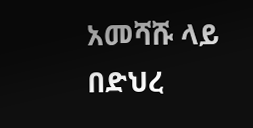አመሻሹ ላይ በድህረ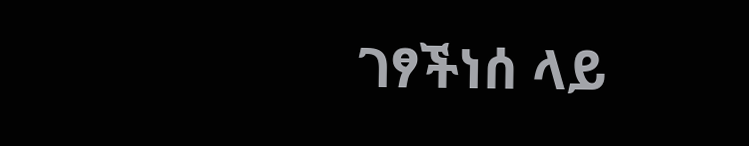ገፃችነሰ ላይ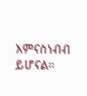እምናስነብብ ይሆናል።